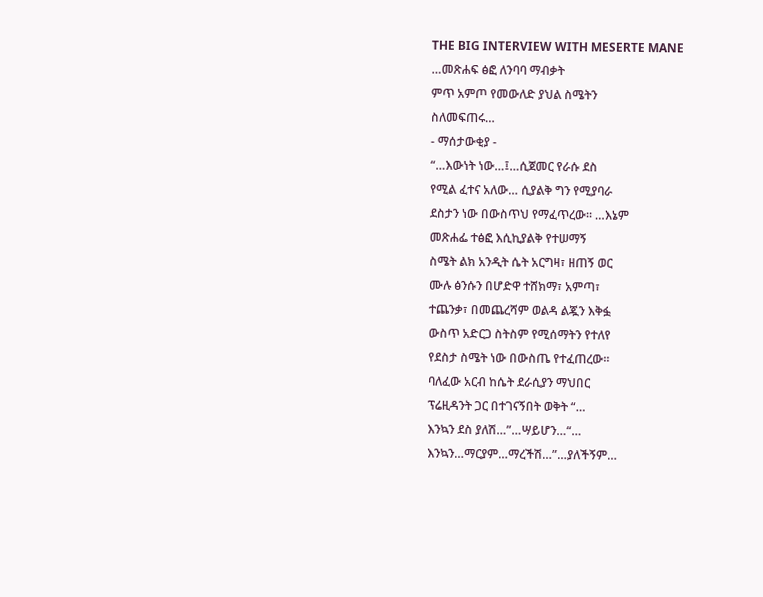THE BIG INTERVIEW WITH MESERTE MANE
…መጽሐፍ ፅፎ ለንባባ ማብቃት
ምጥ አምጦ የመውለድ ያህል ስሜትን
ስለመፍጠሩ…
- ማሰታውቂያ -
“…እውነት ነው…፤…ሲጀመር የራሱ ደስ
የሚል ፈተና አለው… ሲያልቅ ግን የሚያባራ
ደስታን ነው በውስጥህ የማፈጥረው። …እኔም
መጽሐፌ ተፅፎ እሲኪያልቅ የተሠማኝ
ስሜት ልክ አንዲት ሴት አርግዛ፣ ዘጠኝ ወር
ሙሉ ፅንሱን በሆድዋ ተሸክማ፣ አምጣ፣
ተጨንቃ፣ በመጨረሻም ወልዳ ልጇን እቅፏ
ውስጥ አድርጋ ስትስም የሚሰማትን የተለየ
የደስታ ስሜት ነው በውስጤ የተፈጠረው፡፡
ባለፈው አርብ ከሴት ደራሲያን ማህበር
ፕሬዚዳንት ጋር በተገናኝበት ወቅት “…
እንኳን ደስ ያለሽ…”…ሣይሆን…“…
እንኳን…ማርያም…ማረችሽ…”…ያለችኝም…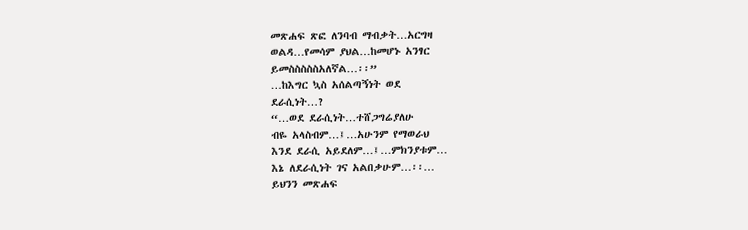መጽሐፍ ጽፎ ለንባብ ማብቃት…አርግዛ
ወልዳ…የመሳም ያህል…ከመሆኑ አንፃር
ይመስስስስስአለኛል…፡፡”
…ከእግር ኳስ አሰልጣኝነት ወደ
ደራሲነት…?
“…ወደ ደራሲነት…ተሸጋግሬያለሁ
ብዬ አላስብም…፤…አሁንም የማወራህ
እንደ ደራሲ አይደለም…፤…ምክንያቱም…
እኔ ለደራሲነት ገና አልበቃሁም…፡፡…
ይህንን መጽሐፍ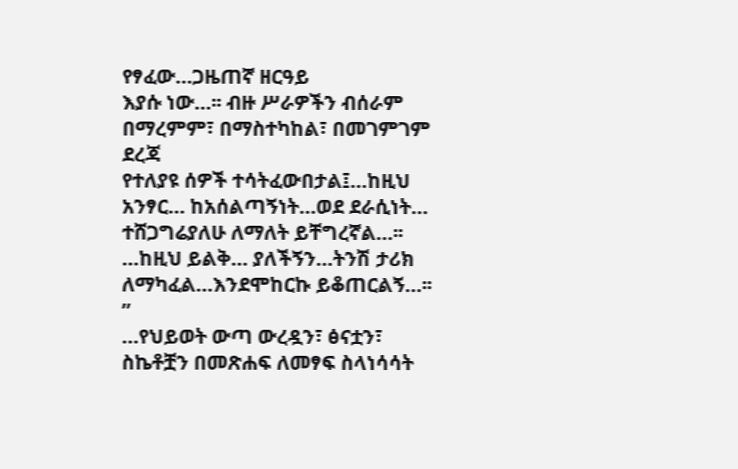የፃፈው…ጋዜጠኛ ዘርዓይ
እያሱ ነው…፡፡ ብዙ ሥራዎችን ብሰራም
በማረምም፣ በማስተካከል፣ በመገምገም ደረጃ
የተለያዩ ሰዎች ተሳትፈውበታል፤…ከዚህ
አንፃር… ከአሰልጣኝነት…ወደ ደራሲነት…
ተሸጋግሬያለሁ ለማለት ይቸግረኛል…፡፡
…ከዚህ ይልቅ… ያለችኝን…ትንሽ ታሪክ
ለማካፈል…እንደሞከርኩ ይቆጠርልኝ…፡፡”
…የህይወት ውጣ ውረዷን፣ ፅናቷን፣
ስኬቶቿን በመጽሐፍ ለመፃፍ ስላነሳሳት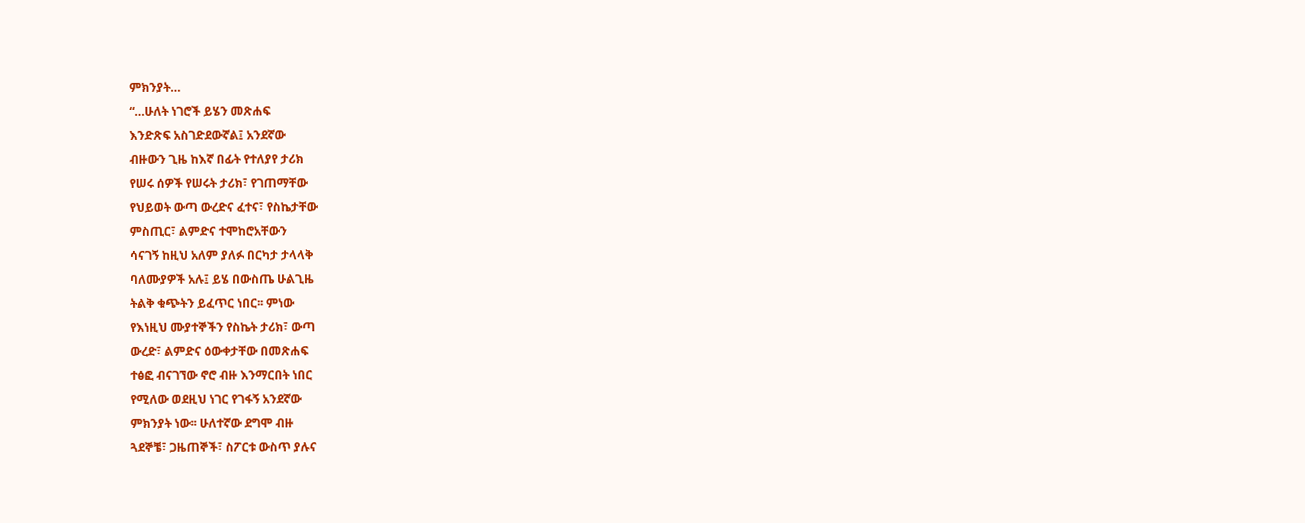ምክንያት…
“…ሁለት ነገሮች ይሄን መጽሐፍ
እንድጽፍ አስገድደውኛል፤ አንደኛው
ብዙውን ጊዜ ከእኛ በፊት የተለያየ ታሪክ
የሠሩ ሰዎች የሠሩት ታሪክ፣ የገጠማቸው
የህይወት ውጣ ውረድና ፈተና፣ የስኬታቸው
ምስጢር፣ ልምድና ተሞከሮአቸውን
ሳናገኝ ከዚህ አለም ያለፉ በርካታ ታላላቅ
ባለሙያዎች አሉ፤ ይሄ በውስጤ ሁልጊዜ
ትልቅ ቁጭትን ይፈጥር ነበር፡፡ ምነው
የእነዚህ ሙያተኞችን የስኬት ታሪክ፣ ውጣ
ውረድ፣ ልምድና ዕውቀታቸው በመጽሐፍ
ተፅፎ ብናገኘው ኖሮ ብዙ እንማርበት ነበር
የሚለው ወደዚህ ነገር የገፋኝ አንደኛው
ምክንያት ነው፡፡ ሁለተኛው ደግሞ ብዙ
ጓደኞቼ፣ ጋዜጠኞች፣ ስፖርቱ ውስጥ ያሉና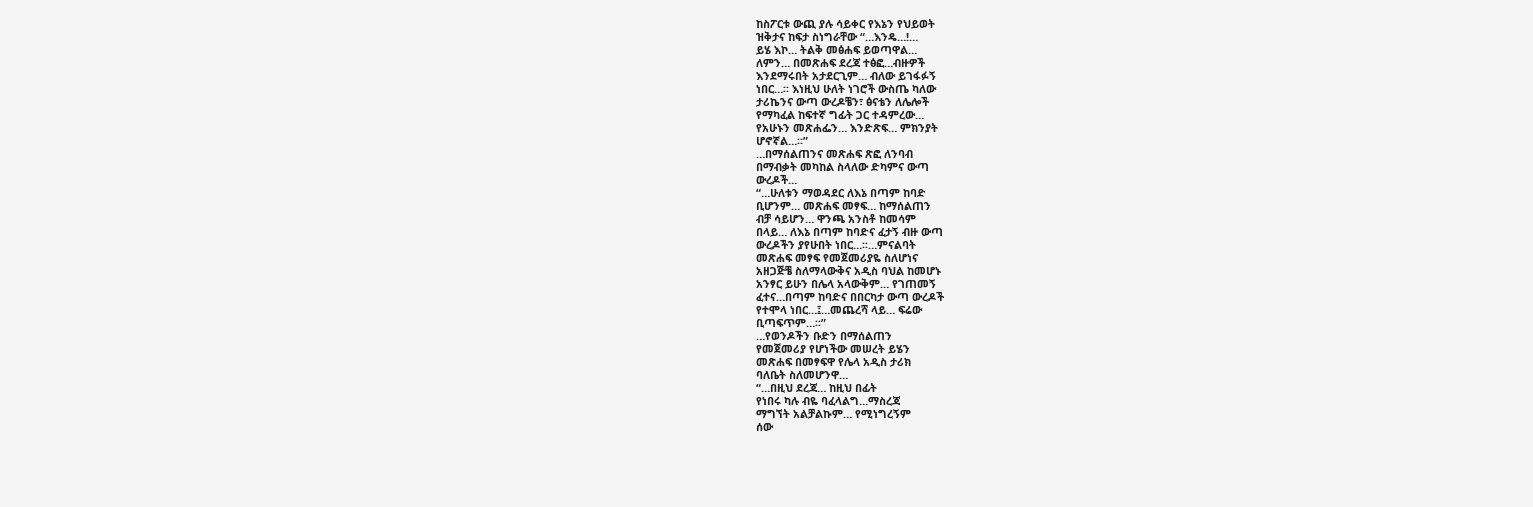ከስፖርቱ ውጪ ያሉ ሳይቀር የእኔን የህይወት
ዝቅታና ከፍታ ስነግራቸው “…እንዴ…!…
ይሄ እኮ… ትልቅ መፅሐፍ ይወጣዋል…
ለምን… በመጽሐፍ ደረጃ ተፅፎ…ብዙዎች
እንደማሩበት አታደርጊም… ብለው ይገፋፉኝ
ነበር…፡፡ እነዚህ ሁለት ነገሮች ውስጤ ካለው
ታሪኬንና ውጣ ውረዶቼን፣ ፅናቴን ለሌሎች
የማካፈል ከፍተኛ ግፊት ጋር ተዳምረው…
የአሁኑን መጽሐፌን… እንድጽፍ… ምክንያት
ሆኖኛል…፡፡”
…በማሰልጠንና መጽሐፍ ጽፎ ለንባብ
በማብቃት መካከል ስላለው ድካምና ውጣ
ውረዶች…
“…ሁለቱን ማወዳደር ለእኔ በጣም ከባድ
ቢሆንም… መጽሐፍ መፃፍ… ከማሰልጠን
ብቻ ሳይሆን… ዋንጫ አንስቶ ከመሳም
በላይ… ለእኔ በጣም ከባድና ፈታኝ ብዙ ውጣ
ውረዶችን ያየሁበት ነበር…፡፡…ምናልባት
መጽሐፍ መፃፍ የመጀመሪያዬ ስለሆነና
አዘጋጅቼ ስለማላውቅና አዲስ ባህል ከመሆኑ
አንፃር ይሁን በሌላ አላውቅም… የገጠመኝ
ፈተና…በጣም ከባድና በበርካታ ውጣ ውረዶች
የተሞላ ነበር…፤…መጨረሻ ላይ… ፍሬው
ቢጣፍጥም…፡፡”
…የወንዶችን ቡድን በማሰልጠን
የመጀመሪያ የሆነችው መሠረት ይሄን
መጽሐፍ በመፃፍዋ የሌላ አዲስ ታሪክ
ባለቤት ስለመሆንዋ…
“…በዚህ ደረጃ… ከዚህ በፊት
የነበሩ ካሉ ብዬ ባፈላልግ…ማስረጃ
ማግኘት አልቻልኩም… የሚነግረኝም
ሰው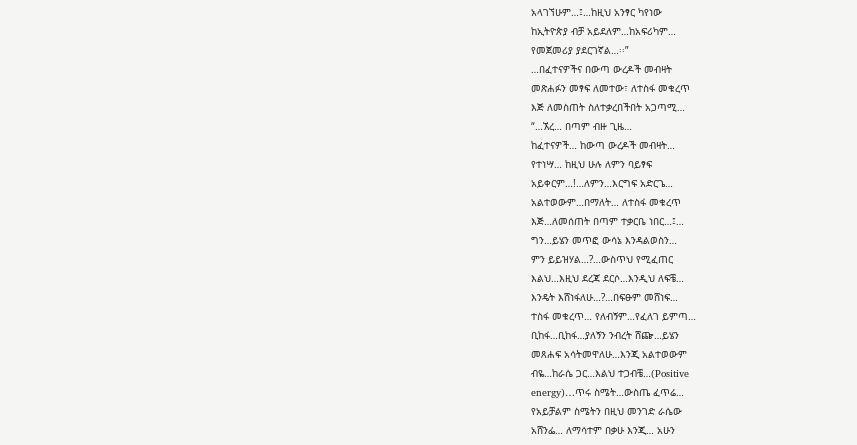አላገኘሁም…፤…ከዚህ አንፃር ካየነው
ከኢትዮጵያ ብቻ አይደለም…ከአፍሪካም…
የመጀመሪያ ያደርገኛል…፡፡”
…በፈተናዎችና በውጣ ውረዶች መብዛት
መጽሐፉን መፃፍ ለመተው፣ ለተስፋ መቁረጥ
እጅ ለመስጠት ስለተቃረበችበት አጋጣሚ…
“…ኧረ… በጣም ብዙ ጊዜ…
ከፈተናዎች… ከውጣ ውረዶች መብዛት…
የተነሣ… ከዚህ ሁሉ ለምን ባይፃፍ
አይቀርም…!…ለምን…እርግፍ አድርጌ…
አልተወውም…በማለት… ለተስፋ መቁረጥ
እጅ…ለመሰጠት በጣም ተቃርቤ ነበር…፤…
ግን…ይሄን መጥፎ ውሳኔ እንዳልወስን…
ምን ይይዝሃል…?…ውስጥህ የሚፈጠር
እልህ…እዚህ ደረጃ ደርሶ…እንዲህ ለፍቼ…
እንዴት እሸነፋለሁ…?…በፍፁም መሸነፍ…
ተስፋ መቁረጥ… የለብኝም…የፈለገ ይምጣ…
ቢከፋ…ቢከፋ…ያለኝን ንብረት ሸጬ…ይሄን
መጸሐፍ አሳትመዋለሁ…እንጂ አልተወውም
ብዬ…ከራሴ ጋር…እልህ ተጋብቼ…(Positive
energy)…ጥሩ ስሜት…ውስጤ ፈጥሬ…
የአይቻልም ስሜትን በዚህ መንገድ ራሴው
አሸንፌ… ለማሳተም በቃሁ እንጂ… አሁን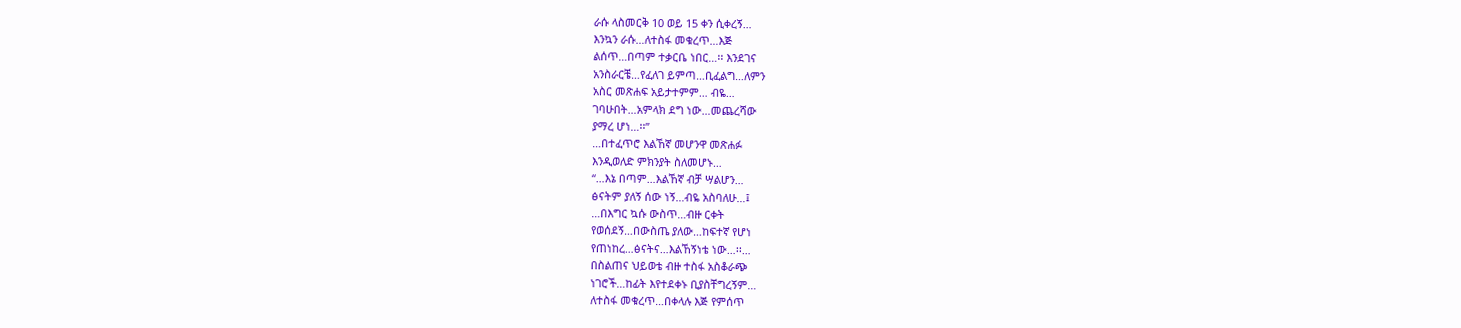ራሱ ላስመርቅ 10 ወይ 15 ቀን ሲቀረኝ…
እንኳን ራሱ…ለተስፋ መቁረጥ…እጅ
ልሰጥ…በጣም ተቃርቤ ነበር…፡፡ እንደገና
አንስራርቼ…የፈለገ ይምጣ…ቢፈልግ…ለምን
አስር መጽሐፍ አይታተምም… ብዬ…
ገባሁበት…አምላክ ደግ ነው…መጨረሻው
ያማረ ሆነ…፡፡”
…በተፈጥሮ እልኸኛ መሆንዋ መጽሐፉ
እንዲወለድ ምክንያት ስለመሆኑ…
“…እኔ በጣም…እልኸኛ ብቻ ሣልሆን…
ፅናትም ያለኝ ሰው ነኝ…ብዬ አስባለሁ…፤
…በእግር ኳሱ ውስጥ…ብዙ ርቀት
የወሰደኝ…በውስጤ ያለው…ከፍተኛ የሆነ
የጠነከረ…ፅናትና…እልኸኝነቴ ነው…፡፡…
በስልጠና ህይወቴ ብዙ ተስፋ አስቆራጭ
ነገሮች…ከፊት እየተደቀኑ ቢያስቸግረኝም…
ለተስፋ መቁረጥ…በቀላሉ እጅ የምሰጥ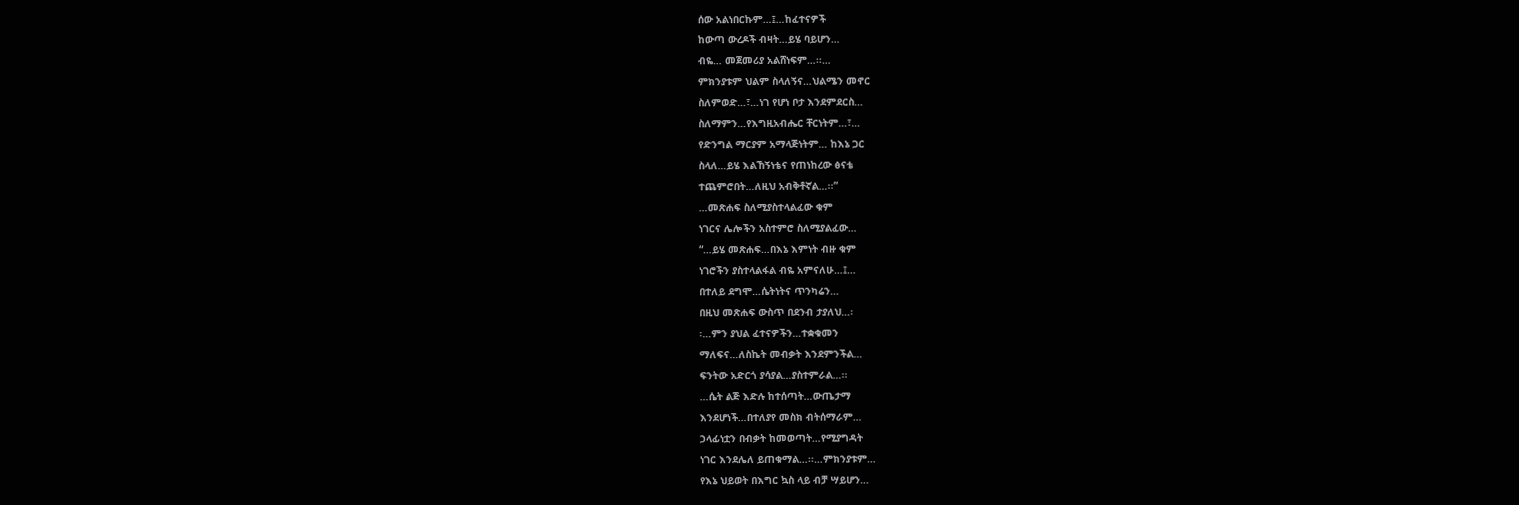ሰው አልነበርኩም…፤…ከፈተናዎች
ከውጣ ውረዶች ብዛት…ይሄ ባይሆን…
ብዬ… መጀመሪያ አልሸነፍም…፡፡…
ምክንያቱም ህልም ስላለኝና…ህልሜን መኖር
ስለምወድ…፣…ነገ የሆነ ቦታ እንደምደርስ…
ስለማምን…የእግዚአብሔር ቸርነትም…፣…
የድንግል ማርያም አማላጅነትም… ከእኔ ጋር
ስላለ…ይሄ እልኸኝነቴና የጠነከረው ፅናቴ
ተጨምሮበት…ለዚህ አብቅቶኛል…፡፡”
…መጽሐፍ ስለሚያስተላልፈው ቁም
ነገርና ሌሎችን አስተምሮ ስለሚያልፈው…
“…ይሄ መጽሐፍ…በእኔ እምነት ብዙ ቁም
ነገሮችን ያስተላልፋል ብዬ አምናለሁ…፤…
በተለይ ደግሞ…ሴትነትና ጥንካሬን…
በዚህ መጽሐፍ ውስጥ በደንብ ታያለህ…፡
፡…ምን ያህል ፈተናዎችን…ተቋቁመን
ማለፍና…ለስኬት መብቃት እንደምንችል…
ፍንትው አድርጎ ያሳያል…ያስተምራል…፡፡
…ሴት ልጅ እድሉ ከተሰጣት…ውጤታማ
እንደሆነች…በተለያየ መስክ ብትሰማራም…
ኃላፊነቷን በብቃት ከመወጣት…የሚያግዳት
ነገር እንደሌለ ይጠቁማል…፡፡…ምክንያቱም…
የእኔ ህይወት በእግር ኳስ ላይ ብቻ ሣይሆን…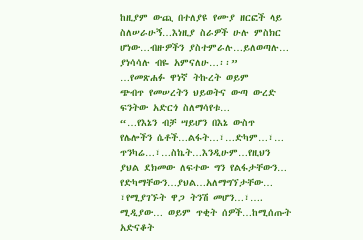ከዚያም ውጪ በተለያዩ የሙያ ዘርፎች ላይ
ስለሠራሁኝ…እነዚያ ስራዎች ሁሉ ምስክር
ሆነው…ብዙዎችን ያስተምራሉ…ይለወጣሉ…
ያነሳሳሉ ብዬ አምናለሁ…፡፡”
…የመጽሐፉ ዋነኛ ትኩረት ወይም
ጭብጥ የመሠረትን ህይወትና ውጣ ውረድ
ፍንትው አድርጎ ስለማሳየቱ…
“…የእኔን ብቻ ሣይሆን በእኔ ውስጥ
የሌሎችን ሴቶች…ልፋት…፣…ድካም…፣…
ጥንካሬ…፣…ስኬት…እንዲሁም…የዚህን
ያህል ደክመው ለፍተው ግን የልፋታቸውን…
የድካማቸውን…ያህል…አለማግኘታቸው…
፣የሚያገኙት ዋጋ ትንሽ መሆን…፣….
ሚዲያው… ወይም ጥቂት ሰዎች…ከሚሰጡት
አድናቆት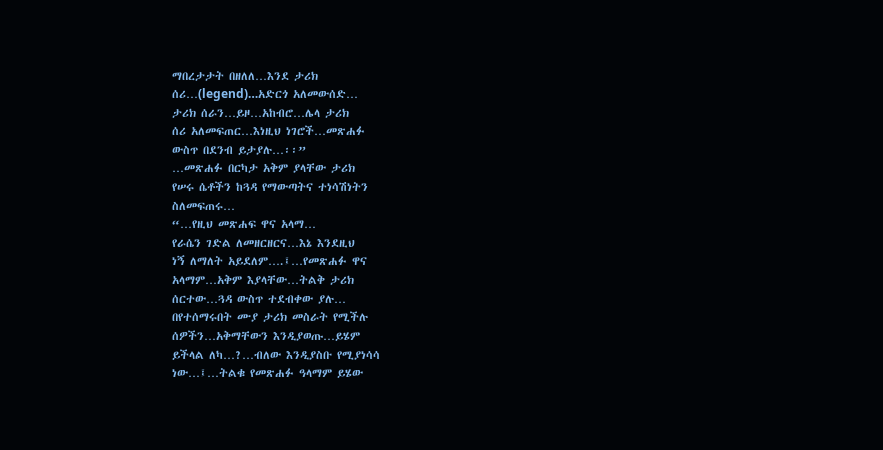ማበረታታት በዘለለ…እንደ ታሪክ
ሰሪ…(legend)…አድርጎ አለመውሰድ…
ታሪክ ሰራን…ይዞ…አከብሮ…ሌላ ታሪክ
ሰሪ አለመፍጠር…እነዚህ ነገሮች…መጽሐፉ
ውስጥ በደንብ ይታያሉ…፡፡”
…መጽሐፉ በርካታ አቅም ያላቸው ታሪክ
የሠሩ ሴቶችን ከጓዳ የማውጣትና ተነሳሽነትን
ስለመፍጠሩ…
“…የዚህ መጽሐፍ ዋና አላማ…
የራሴን ገድል ለመዘርዘርና…እኔ እንደዚህ
ነኝ ለማለት አይደለም….፤…የመጽሐፉ ዋና
አላማም…አቅም እያላቸው…ትልቅ ታሪክ
ሰርተው…ጓዳ ውስጥ ተደብቀው ያሉ…
በየተሰማሩበት ሙያ ታሪክ መስራት የሚችሉ
ሰዎችን…አቅማቸውን እንዲያወጡ…ይሄም
ይችላል ለካ…?…ብለው እንዲያስቡ የሚያነሳሳ
ነው…፤…ትልቁ የመጽሐፉ ዓላማም ይሄው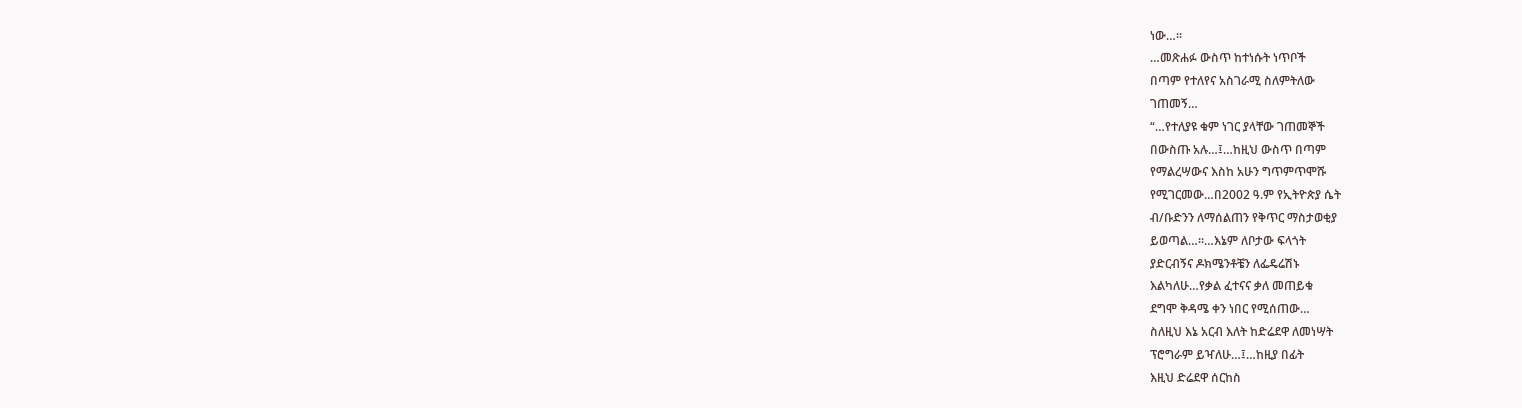ነው…፡፡
…መጽሐፉ ውስጥ ከተነሱት ነጥቦች
በጣም የተለየና አስገራሚ ስለምትለው
ገጠመኝ…
“…የተለያዩ ቁም ነገር ያላቸው ገጠመኞች
በውስጡ አሉ…፤…ከዚህ ውስጥ በጣም
የማልረሣውና እስከ አሁን ግጥምጥሞሹ
የሚገርመው…በ2002 ዓ.ም የኢትዮጵያ ሴት
ብ/ቡድንን ለማሰልጠን የቅጥር ማስታወቂያ
ይወጣል…፡፡…እኔም ለቦታው ፍላጎት
ያድርብኝና ዶክሜንቶቼን ለፌዴሬሽኑ
እልካለሁ…የቃል ፈተናና ቃለ መጠይቁ
ደግሞ ቅዳሜ ቀን ነበር የሚሰጠው…
ስለዚህ እኔ አርብ እለት ከድሬደዋ ለመነሣት
ፕሮግራም ይዣለሁ…፤…ከዚያ በፊት
እዚህ ድሬደዋ ሰርከስ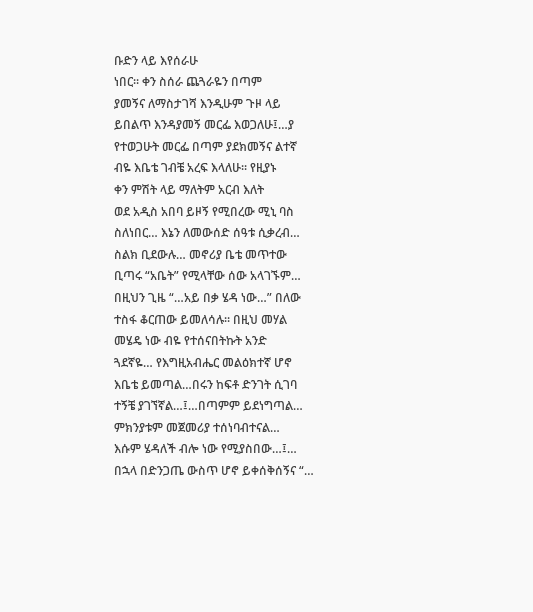ቡድን ላይ እየሰራሁ
ነበር፡፡ ቀን ስሰራ ጨጓራዬን በጣም
ያመኝና ለማስታገሻ እንዲሁም ጉዞ ላይ
ይበልጥ እንዳያመኝ መርፌ እወጋለሁ፤…ያ
የተወጋሁት መርፌ በጣም ያደክመኝና ልተኛ
ብዬ እቤቴ ገብቼ አረፍ እላለሁ፡፡ የዚያኑ
ቀን ምሽት ላይ ማለትም አርብ እለት
ወደ አዲስ አበባ ይዞኝ የሚበረው ሚኒ ባስ
ስለነበር… እኔን ለመውሰድ ሰዓቱ ሲቃረብ…
ስልክ ቢደውሉ… መኖሪያ ቤቴ መጥተው
ቢጣሩ “አቤት” የሚላቸው ሰው አላገኙም…
በዚህን ጊዜ “…አይ በቃ ሄዳ ነው…” በለው
ተስፋ ቆርጠው ይመለሳሉ፡፡ በዚህ መሃል
መሄዴ ነው ብዬ የተሰናበትኩት አንድ
ጓደኛዬ… የእግዚአብሔር መልዕክተኛ ሆኖ
እቤቴ ይመጣል…በሩን ከፍቶ ድንገት ሲገባ
ተኝቼ ያገኘኛል…፤…በጣምም ይደነግጣል…
ምክንያቱም መጀመሪያ ተሰነባብተናል…
እሱም ሄዳለች ብሎ ነው የሚያስበው…፤…
በኋላ በድንጋጤ ውስጥ ሆኖ ይቀሰቅሰኝና “…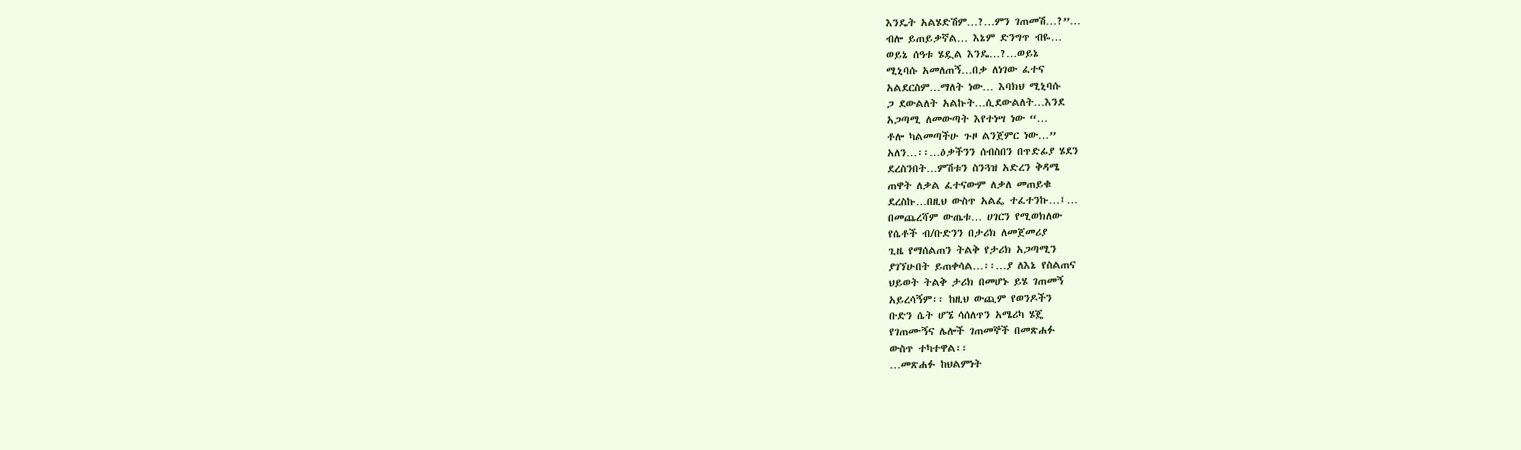እንዴት አልሄድሽም…?…ምን ገጠመሽ…?”…
ብሎ ይጠይቃኛል… እኔም ድንግጥ ብዬ…
ወይኔ ሰዓቱ ሄዷል እንዴ…?…ወይኔ
ሚኒባሱ አመለጠኝ…በቃ ለነገው ፈተና
አልደርስም…ማለት ነው… እባክህ ሚኒባሱ
ጋ ደውልለት አልኩት…ሲደውልለት…እንደ
አጋጣሚ ለመውጣት እየተነሣ ነው “…
ቶሎ ካልመጣችሁ ጉዞ ልንጀምር ነው…”
አለን…፡፡…ዕቃችንን ሰብስበን በጥድፊያ ሄደን
ደረስንበት…ምሽቱን ስንጓዝ አድረን ቅዳሜ
ጠዋት ለቃል ፈተናውም ለቃለ መጠይቁ
ደረስኩ…በዚህ ውስጥ አልፌ ተፈተንኩ…፤…
በመጨረሻም ውጤቱ… ሀገርን የሚወክለው
የሴቶች ብ/ቡድንን በታሪክ ለመጀመሪያ
ጊዜ የማሰልጠን ትልቅ የታሪክ አጋጣሚን
ያገኘሁበት ይጠቀሳል…፡፡…ያ ለእኔ የስልጠና
ህይወት ትልቅ ታሪክ በመሆኑ ይሄ ገጠመኝ
አይረሳኝም፡፡ ከዚህ ውጪም የወንዶችን
ቡድን ሴት ሆኜ ሳሰለጥን አሜሪካ ሄጄ
የገጠሙኝና ሌሎች ገጠመኞች በመጽሐፉ
ውስጥ ተካተዋል፡፡
…መጽሐፉ ከህልምነት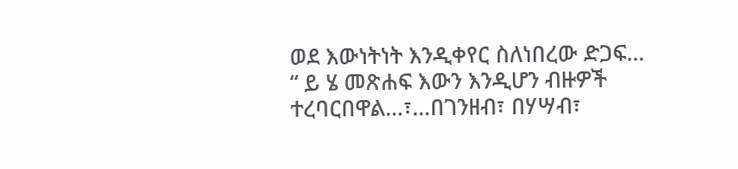ወደ እውነትነት እንዲቀየር ስለነበረው ድጋፍ…
“ ይ ሄ መጽሐፍ እውን እንዲሆን ብዙዎች
ተረባርበዋል…፣…በገንዘብ፣ በሃሣብ፣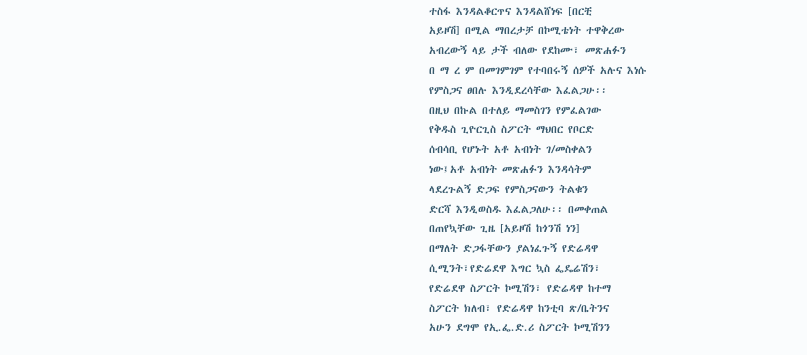ተስፋ እንዳልቆርጥና እንዳልሸነፍ [በርቺ
አይዞሽ] በሚል ማበረታቻ በኮሚቴነት ተዋቅረው
አብረውኝ ላይ ታች ብለው የደከሙ፣ መጽሐፉን
በ ማ ረ ም በመገምገም የተባበሩኝ ሰዎች አሉና እነሱ
የምስጋና ፀበሉ እንዲደረሳቸው እፈልጋሁ፡፡
በዚህ በኩል በተለይ ማመስገን የምፈልገው
የቅዱስ ጊዮርጊስ ስፖርት ማህበር የቦርድ
ሰብሳቢ የሆኑት አቶ አብነት ገ/መስቀልን
ነው፤አቶ አብነት መጽሐፉን እንዳሳትም
ላደረጉልኝ ድጋፍ የምስጋናውን ትልቁን
ድርሻ እንዲወስዱ እፈልጋለሁ፡፡ በመቀጠል
በጠየኳቸው ጊዜ [አይዞሽ ከጎንሽ ነን]
በማለት ድጋፋቸውን ያልነፈጉኝ የድሬዳዋ
ሲሚንት፣የድሬደዋ እግር ኳስ ፌዴሬሽን፣
የድሬደዋ ስፖርት ኮሚሽን፣ የድሬዳዋ ከተማ
ስፖርት ክለብ፣ የድሬዳዋ ከንቲባ ጽ/ቤትንና
አሁን ደግሞ የኢ.ፌ.ድ.ሪ ስፖርት ኮሚሽንን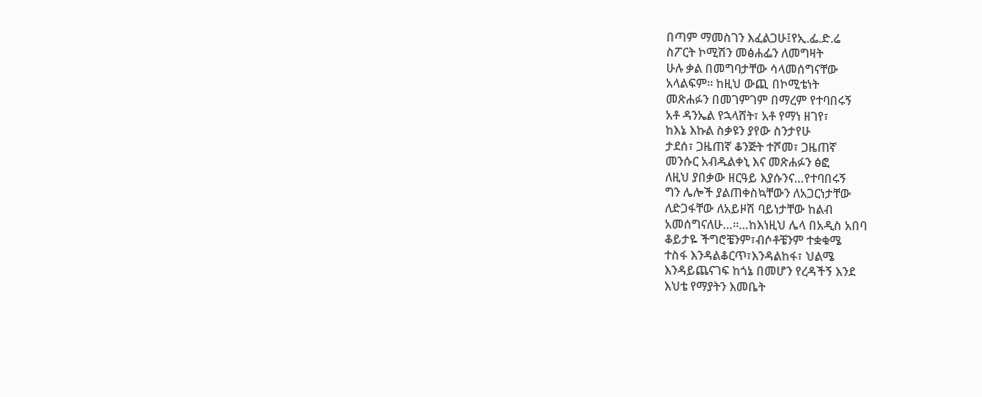በጣም ማመስገን እፈልጋሁ፤የኢ.ፌ.ድ.ሬ
ስፖርት ኮሚሽን መፅሐፌን ለመግዛት
ሁሉ ቃል በመግባታቸው ሳላመሰግናቸው
አላልፍም፡፡ ከዚህ ውጪ በኮሚቴነት
መጽሐፉን በመገምገም በማረም የተባበሩኝ
አቶ ዳንኤል የኋላሸት፣ አቶ የማነ ዘገየ፣
ከእኔ እኩል ስቃዩን ያየው ስንታየሁ
ታደሰ፣ ጋዜጠኛ ቆንጅት ተሾመ፣ ጋዜጠኛ
መንሱር አብዱልቀኒ እና መጽሐፉን ፅፎ
ለዚህ ያበቃው ዘርዓይ እያሱንና…የተባበሩኝ
ግን ሌሎች ያልጠቀስኳቸውን ለአጋርነታቸው
ለድጋፋቸው ለአይዞሽ ባይነታቸው ከልብ
አመሰግናለሁ…፡፡…ከእነዚህ ሌላ በአዲስ አበባ
ቆይታዬ ችግሮቼንም፣ብሶቶቼንም ተቋቁሜ
ተስፋ እንዳልቆርጥ፣እንዳልከፋ፣ ህልሜ
እንዳይጨናገፍ ከጎኔ በመሆን የረዳችኝ እንደ
እህቴ የማያትን እመቤት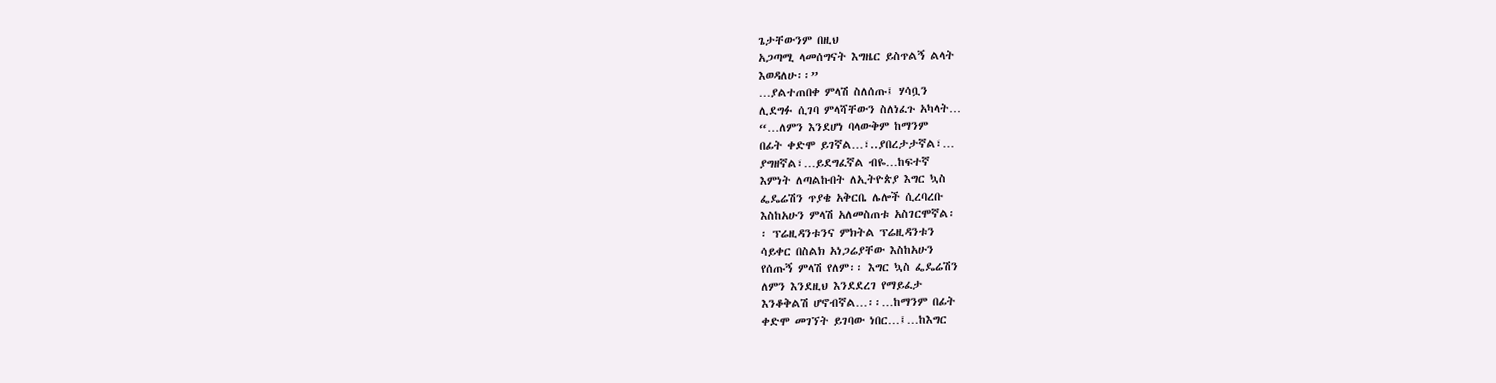ጌታቸውንም በዚህ
አጋጣሚ ላመሰግናት እግዜር ይስጥልኝ ልላት
እወዳለሁ፡፡”
…ያልተጠበቀ ምላሽ ስለሰጡ፤ ሃሳቧን
ሊደግፉ ሲገባ ምላሻቸውን ስለነፈጉ አካላት…
“…ለምን እንደሆነ ባላውቅም ከማንም
በፊት ቀድሞ ይገኛል…፣..ያበረታታኛል፣…
ያግዘኛል፣…ይደግፈኛል ብዬ…ከፍተኛ
እምነት ለጣልኩበት ለኢትዮጵያ እግር ኳስ
ፌዴሬሽን ጥያቄ አቅርቤ ሌሎች ሲረባረቡ
እስከአሁን ምላሽ አለመስጠቱ አስገርሞኛል፡
፡ ፕሬዚዳንቱንና ምክትል ፕሬዚዳንቱን
ሳይቀር በስልክ አነጋሬያቸው እስከአሁን
የሰጡኝ ምላሽ የለም፡፡ እግር ኳስ ፌዴሬሽን
ለምን እንደዚህ እንደደረገ የማይፈታ
እንቆቅልሽ ሆኖብኛል…፡፡…ከማንም በፊት
ቀድሞ መገኘት ይገባው ነበር…፤…ከእግር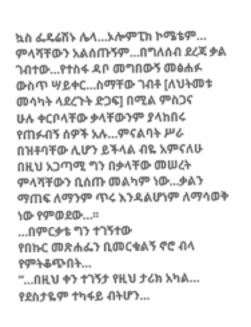ኳስ ፌዴሬሽኑ ሌላ…ኦሎምፒክ ኮሜቴም…
ምላሻቸውን አልሰጡኝም…በግለሰብ ደረጃ ቃል
ገብተው…የተስፋ ዳቦ መግበውኝ መፅሐፉ
ውስጥ ሣይቀር…ስማቸው ገብቶ [ለህትመቱ
መሳካት ላደረጉት ድጋፍ] በሚል ምስጋና
ሁሉ ቀርቦላቸው ቃላቸውንም ያላከበሩ
የጠፉብኝ ሰዎች አሉ…ምናልባት ሥራ
በዝቶባቸው ሊሆን ይችላል ብዬ አምናለሁ
በዚህ አጋጣሚ ግን በቃላቸው መሠረት
ምላሻቸውን ቢሰጡ መልካም ነው…ቃልን
ማጠፍ ለማንም ጥሩ እንዳልሆነም ለማሳወቅ
ነው የምወደው…፡፡
…በምርቃቴ ግን ተገኝተው
የበኩር መጽሐፌን ቢመርቁልኝ ኖሮ ብላ
የምትቆጭበት…
“…በዚህ ቀን ተገኝታ የዚህ ታሪክ አካል…
የደስታዬም ተካፋይ ብትሆን…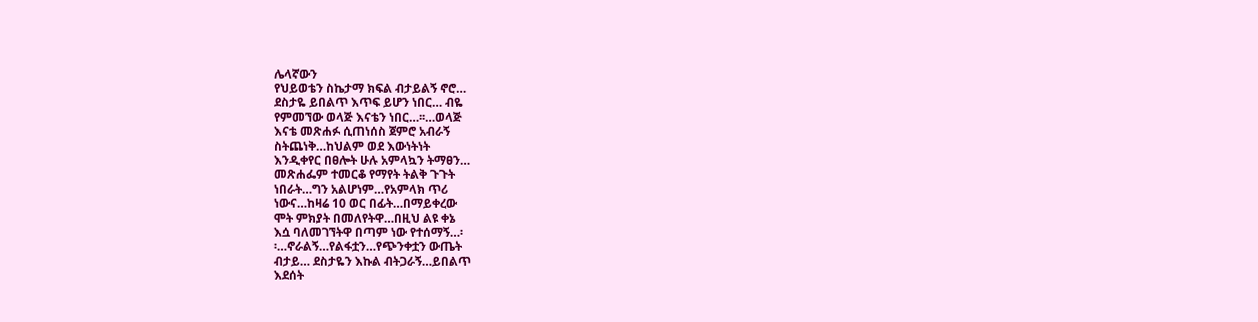ሌላኛውን
የህይወቴን ስኬታማ ክፍል ብታይልኝ ኖሮ…
ደስታዬ ይበልጥ እጥፍ ይሆን ነበር… ብዬ
የምመኘው ወላጅ እናቴን ነበር…፡፡…ወላጅ
እናቴ መጽሐፉ ሲጠነሰስ ጀምሮ አብራኝ
ስትጨነቅ…ከህልም ወደ እውነትነት
እንዲቀየር በፀሎት ሁሉ አምላኳን ትማፀን…
መጽሐፌም ተመርቆ የማየት ትልቅ ጉጉት
ነበራት…ግን አልሆነም…የአምላክ ጥሪ
ነውና…ከዛሬ 10 ወር በፊት…በማይቀረው
ሞት ምክያት በመለየትዋ…በዚህ ልዩ ቀኔ
እሷ ባለመገኘትዋ በጣም ነው የተሰማኝ…፡
፡…ኖራልኝ…የልፋቷን…የጭንቀቷን ውጤት
ብታይ… ደስታዬን እኩል ብትጋራኝ…ይበልጥ
እደሰት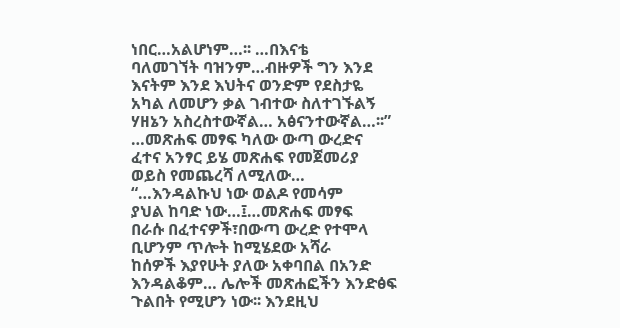ነበር…አልሆነም…፡፡ …በእናቴ
ባለመገኘት ባዝንም…ብዙዎች ግን እንደ
እናትም እንደ እህትና ወንድም የደስታዬ
አካል ለመሆን ቃል ገብተው ስለተገኙልኝ
ሃዘኔን አስረስተውኛል… አፅናንተውኛል…፡፡”
…መጽሐፍ መፃፍ ካለው ውጣ ውረድና
ፈተና አንፃር ይሄ መጽሐፍ የመጀመሪያ
ወይስ የመጨረሻ ለሚለው…
“…እንዳልኩህ ነው ወልዶ የመሳም
ያህል ከባድ ነው…፤…መጽሐፍ መፃፍ
በራሱ በፈተናዎች፣በውጣ ውረድ የተሞላ
ቢሆንም ጥሎት ከሚሄደው አሻራ
ከሰዎች እያየሁት ያለው አቀባበል በአንድ
እንዳልቆም… ሌሎች መጽሐፎችን እንድፅፍ
ጉልበት የሚሆን ነው፡፡ እንደዚህ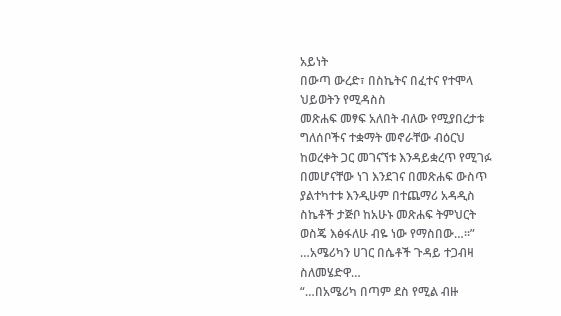አይነት
በውጣ ውረድ፣ በስኬትና በፈተና የተሞላ
ህይወትን የሚዳስስ
መጽሐፍ መፃፍ አለበት ብለው የሚያበረታቱ
ግለሰቦችና ተቋማት መኖራቸው ብዕርህ
ከወረቀት ጋር መገናኘቱ እንዳይቋረጥ የሚገፉ
በመሆናቸው ነገ እንደገና በመጽሐፍ ውስጥ
ያልተካተቱ እንዲሁም በተጨማሪ አዳዲስ
ስኬቶች ታጅቦ ከአሁኑ መጽሐፍ ትምህርት
ወስጄ እፅፋለሁ ብዬ ነው የማስበው…፡፡”
…አሜሪካን ሀገር በሴቶች ጉዳይ ተጋብዛ
ስለመሄድዋ…
“…በአሜሪካ በጣም ደስ የሚል ብዙ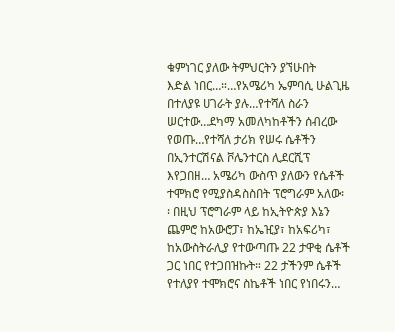ቁምነገር ያለው ትምህርትን ያኘሁበት
እድል ነበር…።…የአሜሪካ ኤምባሲ ሁልጊዜ
በተለያዩ ሀገራት ያሉ…የተሻለ ስራን
ሠርተው…ደካማ አመለካከቶችን ሰብረው
የወጡ…የተሻለ ታሪክ የሠሩ ሴቶችን
በኢንተርሽናል ቮሌንተርስ ሊደርሺፕ
እየጋበዘ… አሜሪካ ውስጥ ያለውን የሴቶች
ተሞክሮ የሚያስዳስስበት ፕሮግራም አለው፡
፡ በዚህ ፕሮግራም ላይ ከኢትዮጵያ እኔን
ጨምሮ ከአውሮፓ፣ ከኤዢያ፣ ከአፍሪካ፣
ከአውስትራሊያ የተውጣጡ 22 ታዋቂ ሴቶች
ጋር ነበር የተጋበዝኩት። 22 ታችንም ሴቶች
የተለያየ ተሞክሮና ስኬቶች ነበር የነበሩን…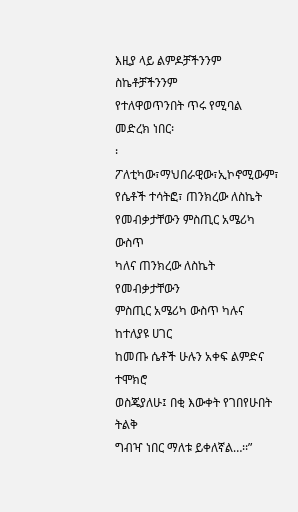እዚያ ላይ ልምዶቻችንንም ስኬቶቻችንንም
የተለዋወጥንበት ጥሩ የሚባል መድረክ ነበር፡
፡ ፖለቲካው፣ማህበራዊው፣ኢኮኖሚውም፣
የሴቶች ተሳትፎ፣ ጠንክረው ለስኬት
የመብቃታቸውን ምስጢር አሜሪካ ውስጥ
ካለና ጠንክረው ለስኬት የመብቃታቸውን
ምስጢር አሜሪካ ውስጥ ካሉና ከተለያዩ ሀገር
ከመጡ ሴቶች ሁሉን አቀፍ ልምድና ተሞክሮ
ወስጄያለሁ፤ በቂ እውቀት የገበየሁበት ትልቅ
ግብዣ ነበር ማለቱ ይቀለኛል…፡፡”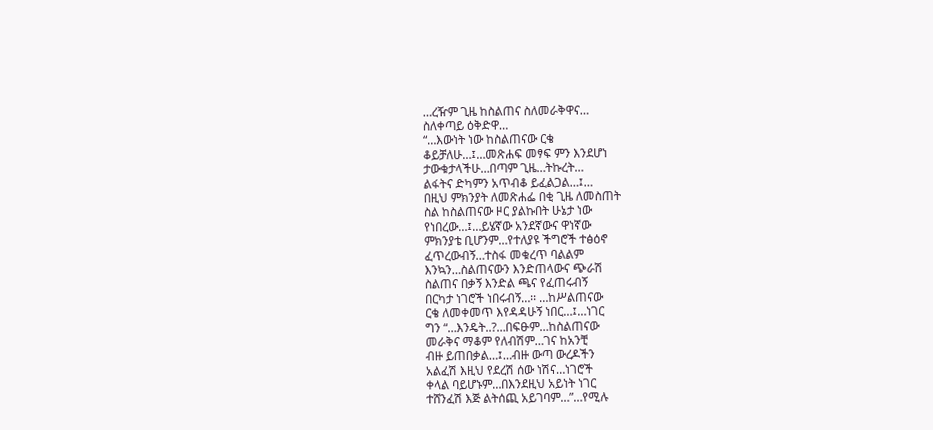…ረዥም ጊዜ ከስልጠና ስለመራቅዋና…
ስለቀጣይ ዕቅድዋ…
“…እውነት ነው ከስልጠናው ርቄ
ቆይቻለሁ…፤…መጽሐፍ መፃፍ ምን እንደሆነ
ታውቁታላችሁ…በጣም ጊዜ…ትኩረት…
ልፋትና ድካምን አጥብቆ ይፈልጋል…፤…
በዚህ ምክንያት ለመጽሐፌ በቂ ጊዜ ለመስጠት
ስል ከስልጠናው ዞር ያልኩበት ሁኔታ ነው
የነበረው…፤…ይሄኛው አንደኛውና ዋነኛው
ምክንያቴ ቢሆንም…የተለያዩ ችግሮች ተፅዕኖ
ፈጥረውብኝ…ተስፋ መቁረጥ ባልልም
እንኳን…ስልጠናውን እንድጠላውና ጭራሽ
ስልጠና በቃኝ እንድል ጫና የፈጠሩብኝ
በርካታ ነገሮች ነበሩብኝ…፡፡ …ከሥልጠናው
ርቄ ለመቀመጥ እየዳዳሁኝ ነበር…፤…ነገር
ግን “…እንዴት..?…በፍፁም…ከስልጠናው
መራቅና ማቆም የለብሽም…ገና ከአንቺ
ብዙ ይጠበቃል…፤…ብዙ ውጣ ውረዶችን
አልፈሽ እዚህ የደረሽ ሰው ነሽና…ነገሮች
ቀላል ባይሆኑም…በእንደዚህ አይነት ነገር
ተሸንፈሽ እጅ ልትሰጪ አይገባም…”…የሚሉ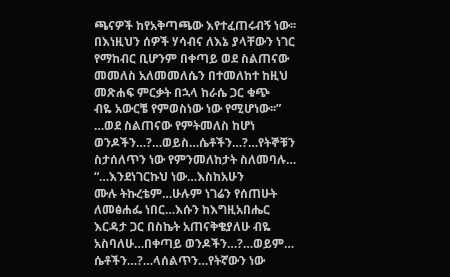ጫናዎች ከየአቅጣጫው እየተፈጠሩብኝ ነው፡፡
በእነዚህን ሰዎች ሃሳብና ለእኔ ያላቸውን ነገር
የማከብር ቢሆንም በቀጣይ ወደ ስልጠናው
መመለስ አለመመለሴን በተመለከተ ከዚህ
መጽሐፍ ምርቃት በኋላ ከራሴ ጋር ቁጭ
ብዬ አውርቼ የምወስነው ነው የሚሆነው፡፡”
…ወደ ስልጠናው የምትመለስ ከሆነ
ወንዶችን…?…ወይስ…ሴቶችን…?…የትኞቹን
ስታሰለጥን ነው የምንመለከታት ስለመባሉ…
“…እንደነገርኩህ ነው…እስከአሁን
ሙሉ ትኩረቴም…ሁሉም ነገሬን የሰጠሁት
ለመፅሐፌ ነበር…እሱን ከእግዚአበሔር
እርዳታ ጋር በስኬት አጠናቅቄያለሁ ብዬ
አስባለሁ…በቀጣይ ወንዶችን…?…ወይም…
ሴቶችን…?…ላሰልጥን…የትኛውን ነው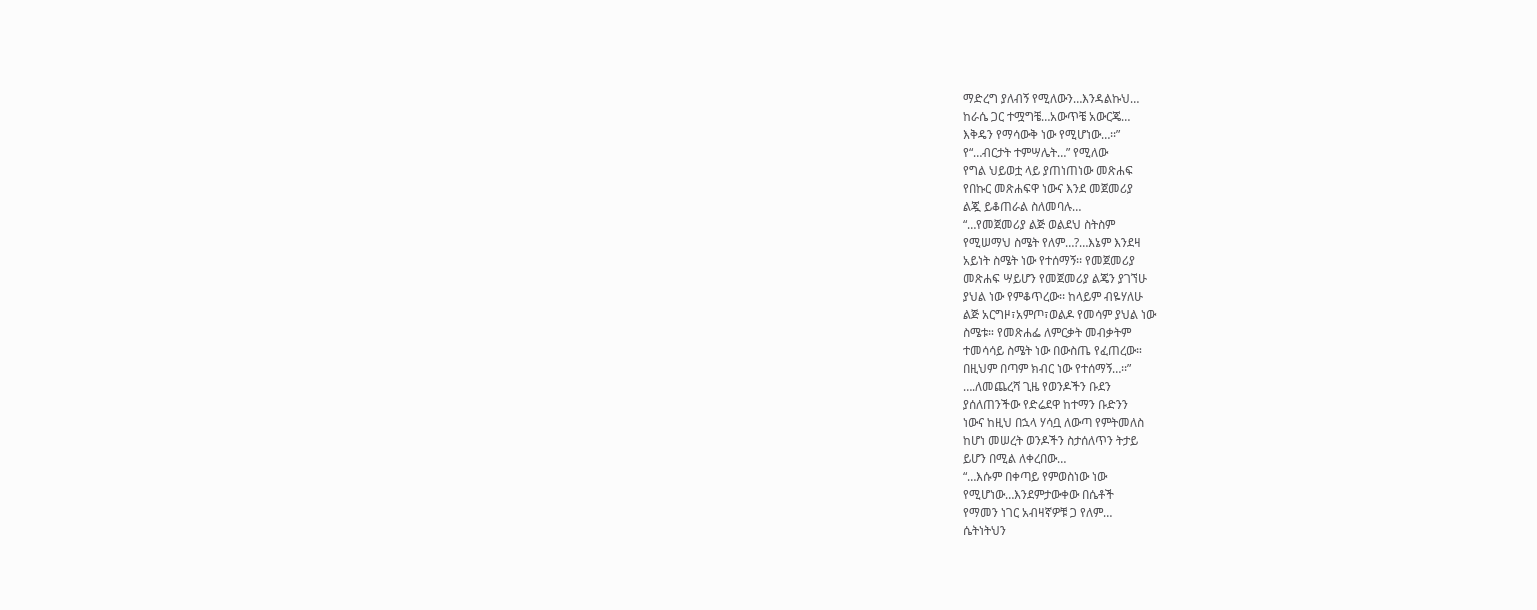ማድረግ ያለብኝ የሚለውን…እንዳልኩህ…
ከራሴ ጋር ተሟግቼ…አውጥቼ አውርጄ…
እቅዴን የማሳውቅ ነው የሚሆነው…፡፡”
የ“…ብርታት ተምሣሌት…” የሚለው
የግል ህይወቷ ላይ ያጠነጠነው መጽሐፍ
የበኩር መጽሐፍዋ ነውና እንደ መጀመሪያ
ልጇ ይቆጠራል ስለመባሉ…
“…የመጀመሪያ ልጅ ወልደህ ስትስም
የሚሠማህ ስሜት የለም…?…እኔም እንደዛ
አይነት ስሜት ነው የተሰማኝ፡፡ የመጀመሪያ
መጽሐፍ ሣይሆን የመጀመሪያ ልጄን ያገኘሁ
ያህል ነው የምቆጥረው፡፡ ከላይም ብዬሃለሁ
ልጅ አርግዞ፣አምጦ፣ወልዶ የመሳም ያህል ነው
ስሜቱ። የመጽሐፌ ለምርቃት መብቃትም
ተመሳሳይ ስሜት ነው በውስጤ የፈጠረው።
በዚህም በጣም ክብር ነው የተሰማኝ…፡፡”
….ለመጨረሻ ጊዜ የወንዶችን ቡደን
ያሰለጠንችው የድሬደዋ ከተማን ቡድንን
ነውና ከዚህ በኋላ ሃሳቧ ለውጣ የምትመለስ
ከሆነ መሠረት ወንዶችን ስታሰለጥን ትታይ
ይሆን በሚል ለቀረበው…
“…እሱም በቀጣይ የምወስነው ነው
የሚሆነው…እንደምታውቀው በሴቶች
የማመን ነገር አብዛኛዎቹ ጋ የለም…
ሴትነትህን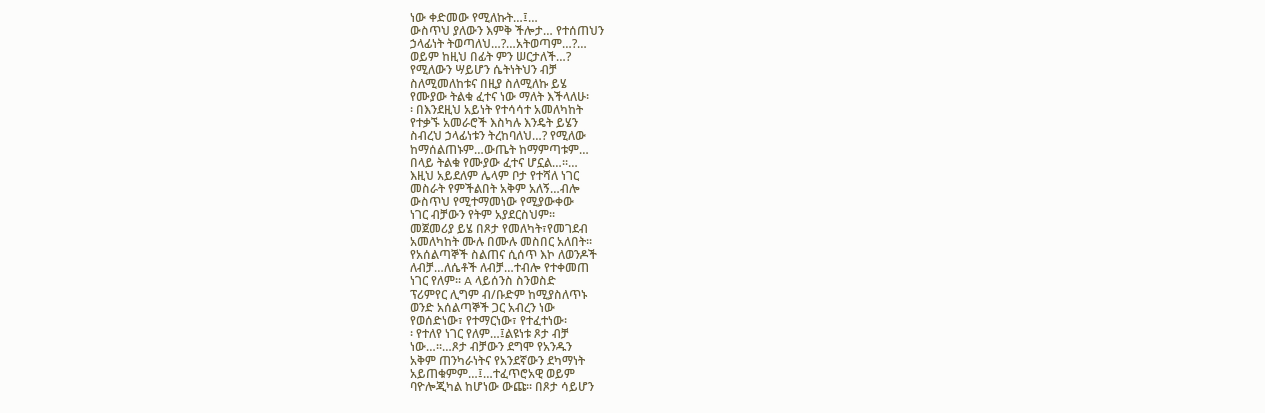ነው ቀድመው የሚለኩት…፤…
ውስጥህ ያለውን እምቅ ችሎታ… የተሰጠህን
ኃላፊነት ትወጣለህ…?…አትወጣም…?…
ወይም ከዚህ በፊት ምን ሠርታለች…?
የሚለውን ሣይሆን ሴትነትህን ብቻ
ስለሚመለከቱና በዚያ ስለሚለኩ ይሄ
የሙያው ትልቁ ፈተና ነው ማለት እችላለሁ፡
፡ በእንደዚህ አይነት የተሳሳተ አመለካከት
የተቃኙ አመራሮች እስካሉ እንዴት ይሄን
ስብረህ ኃላፊነቱን ትረከባለህ…? የሚለው
ከማሰልጠኑም…ውጤት ከማምጣቱም…
በላይ ትልቁ የሙያው ፈተና ሆኗል…፡፡…
እዚህ አይደለም ሌላም ቦታ የተሻለ ነገር
መስራት የምችልበት አቅም አለኝ…ብሎ
ውስጥህ የሚተማመነው የሚያውቀው
ነገር ብቻውን የትም አያደርስህም፡፡
መጀመሪያ ይሄ በጾታ የመለካት፣የመገደብ
አመለካከት ሙሉ በሙሉ መስበር አለበት፡፡
የአሰልጣኞች ስልጠና ሲሰጥ እኮ ለወንዶች
ለብቻ…ለሴቶች ለብቻ…ተብሎ የተቀመጠ
ነገር የለም፡፡ A ላይሰንስ ስንወስድ
ፕሪምየር ሊግም ብ/ቡድም ከሚያስለጥኑ
ወንድ አሰልጣኞች ጋር አብረን ነው
የወሰድነው፣ የተማርነው፣ የተፈተነው፡
፡ የተለየ ነገር የለም…፤ልዩነቱ ጾታ ብቻ
ነው…፡፡…ጾታ ብቻውን ደግሞ የአንዱን
አቅም ጠንካራነትና የአንደኛውን ደካማነት
አይጠቁምም…፤…ተፈጥሮአዊ ወይም
ባዮሎጂካል ከሆነው ውጩ፡፡ በጾታ ሳይሆን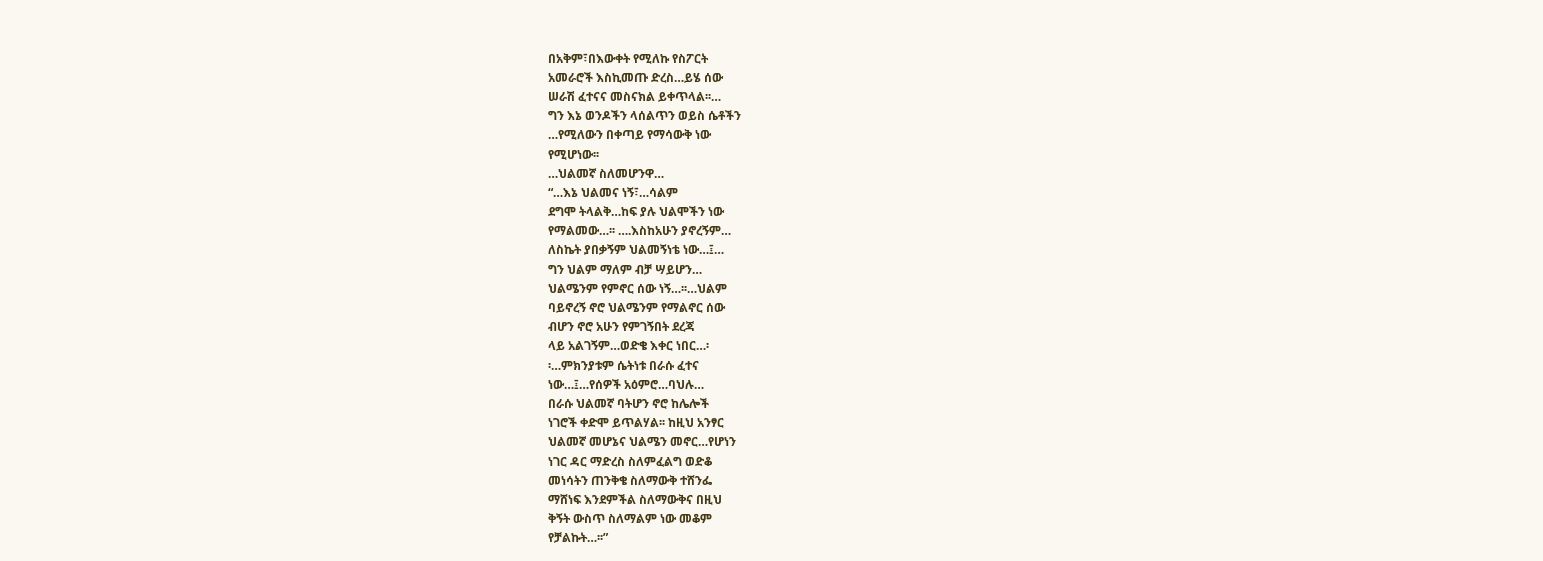በአቅም፣በእውቀት የሚለኩ የስፖርት
አመራሮች እስኪመጡ ድረስ…ይሄ ሰው
ሠራሽ ፈተናና መስናክል ይቀጥላል፡፡…
ግን እኔ ወንዶችን ላሰልጥን ወይስ ሴቶችን
…የሚለውን በቀጣይ የማሳውቅ ነው
የሚሆነው፡፡
…ህልመኛ ስለመሆንዋ…
“…እኔ ህልመና ነኝ፣…ሳልም
ደግሞ ትላልቅ…ከፍ ያሉ ህልሞችን ነው
የማልመው…፡፡ ….እስከአሁን ያኖረኝም…
ለስኬት ያበቃኝም ህልመኝነቴ ነው…፤…
ግን ህልም ማለም ብቻ ሣይሆን…
ህልሜንም የምኖር ሰው ነኝ…፡፡…ህልም
ባይኖረኝ ኖሮ ህልሜንም የማልኖር ሰው
ብሆን ኖሮ አሁን የምገኝበት ደረጃ
ላይ አልገኝም…ወድቄ እቀር ነበር…፡
፡…ምክንያቱም ሴትነቱ በራሱ ፈተና
ነው…፤…የሰዎች አዕምሮ…ባህሉ…
በራሱ ህልመኛ ባትሆን ኖሮ ከሌሎች
ነገሮች ቀድሞ ይጥልሃል፡፡ ከዚህ አንፃር
ህልመኛ መሆኔና ህልሜን መኖር…የሆነን
ነገር ዳር ማድረስ ስለምፈልግ ወድቆ
መነሳትን ጠንቅቄ ስለማውቅ ተሸንፌ
ማሸነፍ እንደምችል ስለማውቅና በዚህ
ቅኝት ውስጥ ስለማልም ነው መቆም
የቻልኩት…፡፡”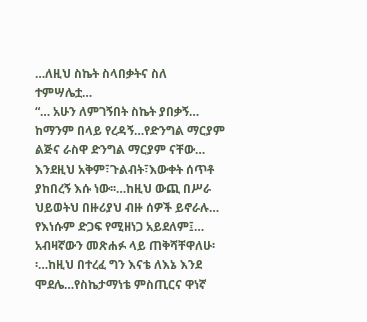…ለዚህ ስኬት ስላበቃትና ስለ
ተምሣሌቷ…
“… አሁን ለምገኝበት ስኬት ያበቃኝ…
ከማንም በላይ የረዳኝ…የድንግል ማርያም
ልጅና ራስዋ ድንግል ማርያም ናቸው…
እንደዚህ አቅም፣ጉልብት፣እውቀት ሰጥቶ
ያከበረኝ እሱ ነው፡፡…ከዚህ ውጪ በሥራ
ህይወትህ በዙሪያህ ብዙ ሰዎች ይኖራሉ…
የእነሱም ድጋፍ የሚዘነጋ አይደለም፤…
አብዛኛውን መጽሐፉ ላይ ጠቅሻቸዋለሁ፡
፡…ከዚህ በተረፈ ግን እናቴ ለእኔ እንደ
ሞደሌ…የስኬታማነቴ ምስጢርና ዋነኛ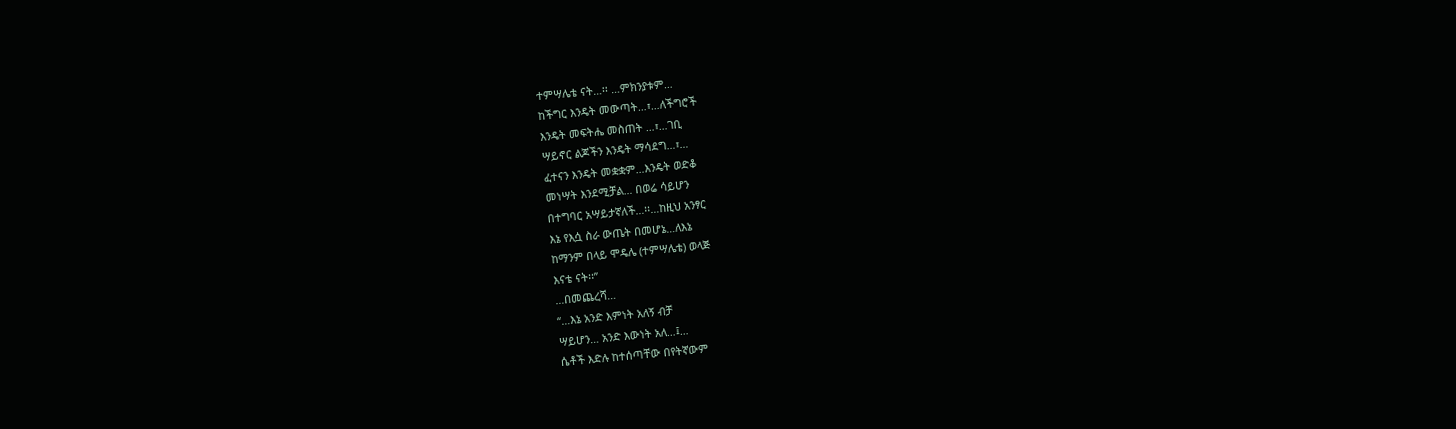ተምሣሌቴ ናት…፡፡ …ምክንያቱም…
ከችግር እንዴት መውጣት…፣…ለችግሮች
እንዴት መፍትሔ መስጠት …፣…ገቢ
ሣይኖር ልጆችን እንዴት ማሳደግ…፣…
ፈተናን እንዴት መቋቋም…እንዴት ወድቆ
መነሣት እንደሚቻል… በወሬ ሳይሆን
በተግባር አሣይታኛለች…፡፡…ከዚህ አንፃር
እኔ የእሷ ስራ ውጤት በመሆኔ…ለእኔ
ከማንም በላይ ሞዴሌ (ተምሣሌቴ) ወላጅ
እናቴ ናት፡፡”
…በመጨረሻ…
“…እኔ አንድ እምነት አለኝ ብቻ
ሣይሆን… አንድ እውነት አለ…፤…
ሴቶች እድሉ ከተሰጣቸው በየትኛውም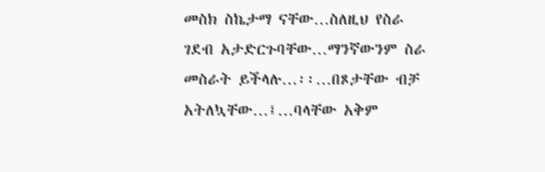መስክ ስኬታማ ናቸው…ስለዚህ የስራ
ገደብ አታድርጉባቸው…ማንኛውንም ስራ
መስራት ይችላሉ…፡፡…በጾታቸው ብቻ
አትለኳቸው…፤…ባላቸው አቅም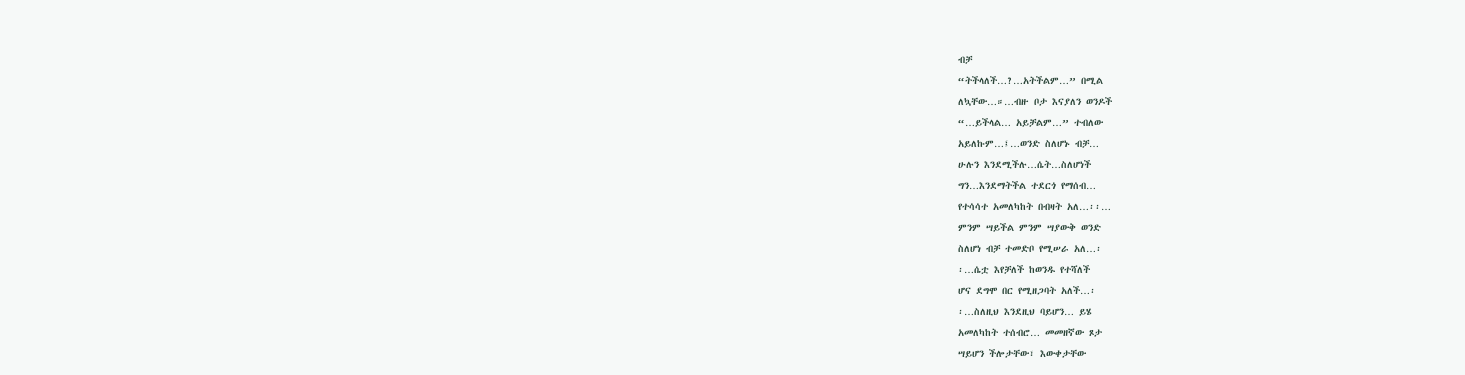ብቻ
“ትችላለች…?…አትችልም…” በሚል
ለኳቸው…።…ብዙ ቦታ እናያለን ወንዶች
“…ይችላል… አይቻልም…” ተብለው
አይለኩም…፤…ወንድ ስለሆኑ ብቻ…
ሁሉን እንደሚችሉ…ሴት…ስለሆነች
ግን…እንደማትችል ተደርጎ የማሰብ…
የተሳሳተ አመለካከት በብዛት አለ…፡፡…
ምንም ሣይችል ምንም ሣያውቅ ወንድ
ስለሆነ ብቻ ተመድቦ የሚሠራ አለ…፡
፡…ሴቷ እየቻለች ከወንዱ የተሻለች
ሆና ደግሞ በር የሚዘጋባት አለች…፡
፡…ስለዚህ እንደዚህ ባይሆን… ይሄ
አመለካከት ተሰብሮ… መመዘኛው ጾታ
ሣይሆን ችሎታቸው፣ እውቀታቸው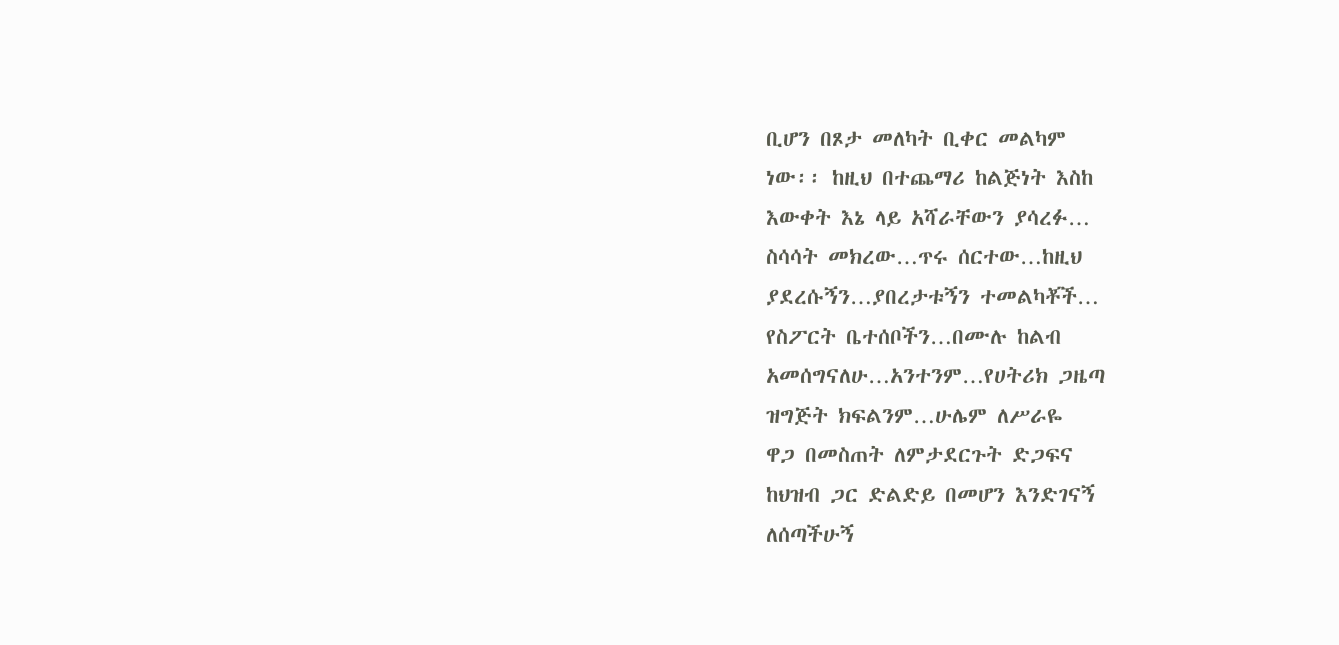ቢሆን በጾታ መለካት ቢቀር መልካም
ነው፡፡ ከዚህ በተጨማሪ ከልጅነት እስከ
እውቀት እኔ ላይ አሻራቸውን ያሳረፉ…
ስሳሳት መክረው…ጥሩ ሰርተው…ከዚህ
ያደረሱኝን…ያበረታቱኝን ተመልካቾች…
የስፖርት ቤተሰቦችን…በሙሉ ከልብ
አመሰግናለሁ…አንተንም…የሀትሪክ ጋዜጣ
ዝግጅት ክፍልንም…ሁሌም ለሥራዬ
ዋጋ በመስጠት ለምታደርጉት ድጋፍና
ከህዝብ ጋር ድልድይ በመሆን እንድገናኝ
ለሰጣችሁኝ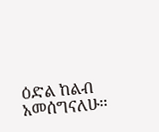ዕድል ከልብ አመሰግናለሁ፡፡